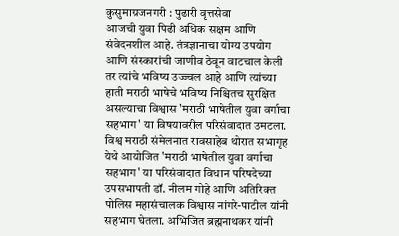कुसुमाग्रजनगरी : पुढारी वृत्तसेवा
आजची युवा पिढी अधिक सक्षम आणि संवेदनशील आहे. तंत्रज्ञानाचा योग्य उपयोग आणि संस्कारांची जाणीव ठेवून वाटचाल केली तर त्यांचे भविष्य उज्ज्वल आहे आणि त्यांच्या हाती मराठी भाषेचे भविष्य निश्चितच सुरक्षित असल्याचा विश्वास 'मराठी भाषेतील युवा वर्गाचा सहभाग' या विषयावरील परिसंवादात उमटला.
विश्व मराठी संमेलनात रावसाहेब थोरात सभागृह येथे आयोजित 'मराठी भाषेतील युवा वर्गाचा सहभाग' या परिसंवादात विधान परिषदेच्या उपसभापती डॉ. नीलम गोहे आणि अतिरिक्त पोलिस महासंचालक विश्वास नांगरे-पाटील यांनी सहभाग घेतला. अभिजित ब्रह्मनाथकर यांनी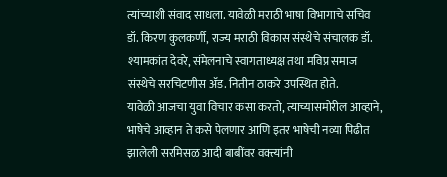त्यांच्याशी संवाद साधला. यावेळी मराठी भाषा विभागाचे सचिव डॉ. किरण कुलकर्णी, राज्य मराठी विकास संस्थेचे संचालक डॉ. श्यामकांत देवरे, संमेलनाचे स्वागताध्यक्ष तथा मविप्र समाज संस्थेचे सरचिटणीस ॲड. नितीन ठाकरे उपस्थित होते.
यावेळी आजचा युवा विचार कसा करतो, त्याच्यासमोरील आव्हाने, भाषेचे आव्हान ते कसे पेलणार आणि इतर भाषेची नव्या पिढीत झालेली सरमिसळ आदी बाबींवर वक्त्यांनी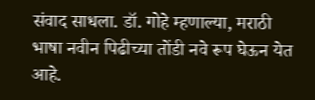संवाद साधला. डॉ. गोहे म्हणाल्या, मराठी भाषा नवीन पिढीच्या तोंडी नवे रूप घेऊन येत आहे.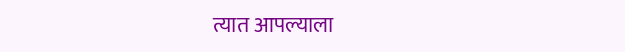त्यात आपल्याला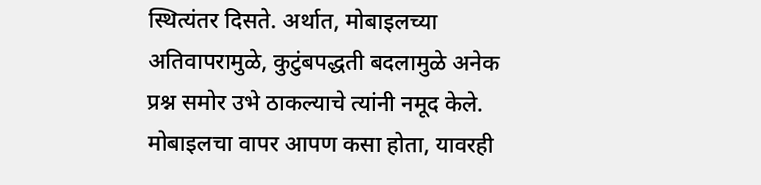स्थित्यंतर दिसते. अर्थात, मोबाइलच्या अतिवापरामुळे, कुटुंबपद्धती बदलामुळे अनेक प्रश्न समोर उभे ठाकल्याचे त्यांनी नमूद केले.
मोबाइलचा वापर आपण कसा होता, यावरही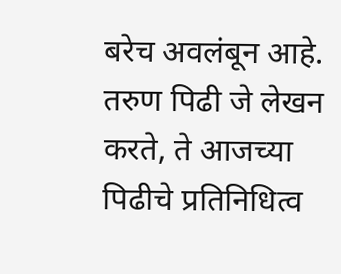बरेच अवलंबून आहे. तरुण पिढी जे लेखन करते, ते आजच्या पिढीचे प्रतिनिधित्व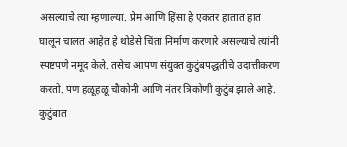असल्याचे त्या म्हणाल्या. प्रेम आणि हिंसा हे एकतर हातात हात घालून चालत आहेत हे थोडेसे चिंता निर्माण करणारे असल्याचे त्यांनी स्पष्टपणे नमूद केले. तसेच आपण संयुक्त कुटुंबपद्धतीचे उदात्तीकरण करतो. पण हळूहळू चौकोनी आणि नंतर त्रिकोणी कुटुंब झाले आहे. कुटुंबात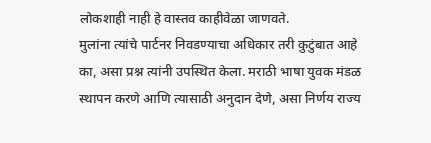लोकशाही नाही हे वास्तव काहीवेळा जाणवते.
मुलांना त्यांचे पार्टनर निवडण्याचा अधिकार तरी कुटुंबात आहे का, असा प्रश्न त्यांनी उपस्थित केला. मराठी भाषा युवक मंडळ स्थापन करणे आणि त्यासाठी अनुदान देणे, असा निर्णय राज्य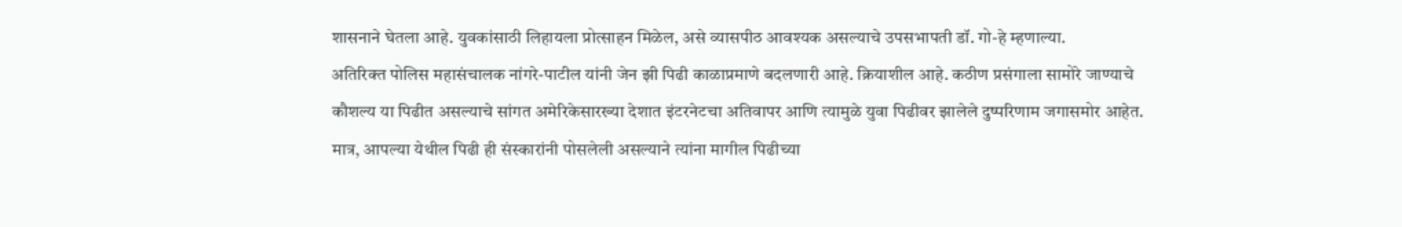शासनाने घेतला आहे. युवकांसाठी लिहायला प्रोत्साहन मिळेल, असे व्यासपीठ आवश्यक असल्याचे उपसभापती डॉ. गो-हे म्हणाल्या.
अतिरिक्त पोलिस महासंचालक नांगरे-पाटील यांनी जेन झी पिढी काळाप्रमाणे बदलणारी आहे. क्रियाशील आहे. कठीण प्रसंगाला सामोरे जाण्याचे कौशल्य या पिढीत असल्याचे सांगत अमेरिकेसारख्या देशात इंटरनेटचा अतिवापर आणि त्यामुळे युवा पिढीवर झालेले दुष्परिणाम जगासमोर आहेत.
मात्र, आपल्या येथील पिढी ही संस्कारांनी पोसलेली असल्याने त्यांना मागील पिढीच्या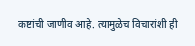कष्टांची जाणीव आहे. त्यामुळेच विचारांशी ही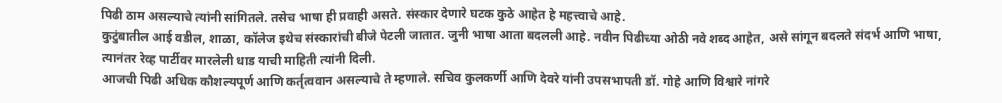पिढी ठाम असल्याचे त्यांनी सांगितले. तसेच भाषा ही प्रवाही असते. संस्कार देणारे घटक कुठे आहेत हे महत्त्वाचे आहे.
कुटुंबातील आई वडील, शाळा, कॉलेज इथेच संस्कारांची बीजे पेटली जातात. जुनी भाषा आता बदलली आहे. नवीन पिढीच्या ओठी नवे शब्द आहेत, असे सांगून बदलते संदर्भ आणि भाषा, त्यानंतर रेव्ह पार्टीवर मारलेली धाड याची माहिती त्यांनी दिली.
आजची पिढी अधिक कौशल्यपूर्ण आणि कर्तृत्ववान असल्याचे ते म्हणाले. सचिव कुलकर्णी आणि देवरे यांनी उपसभापती डॉ. गोहे आणि विश्वारे नांगरे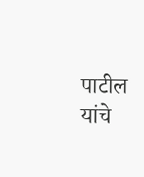पाटील यांचे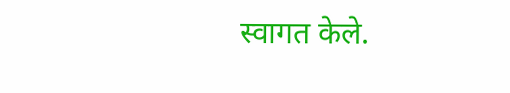स्वागत केले.